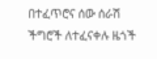በተፈጥሮና ሰው ሰራሽ ችግሮች ለተፈናቀሉ ዜጎች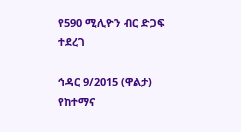የ590 ሚሊዮን ብር ድጋፍ ተደረገ

ኅዳር 9/2015 (ዋልታ) የከተማና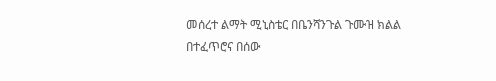መሰረተ ልማት ሚኒስቴር በቤንሻንጉል ጉሙዝ ክልል በተፈጥሮና በሰው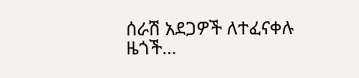ሰራሽ አደጋዎች ለተፈናቀሉ ዜጎች…